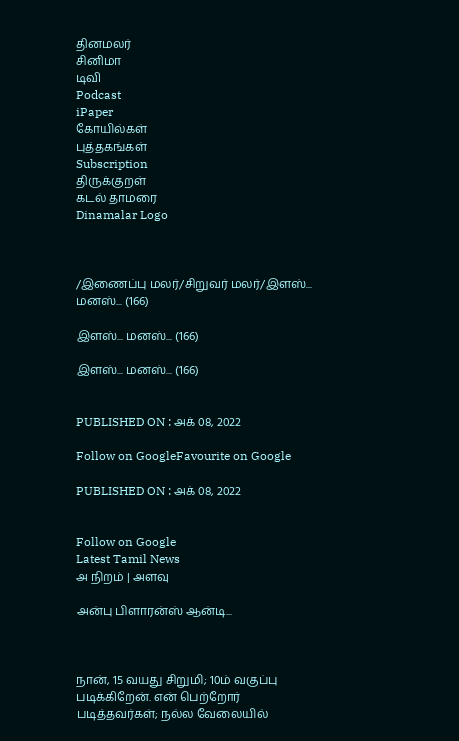தினமலர்
சினிமா
டிவி
Podcast
iPaper
கோயில்கள்
புத்தகங்கள்
Subscription
திருக்குறள்
கடல் தாமரை
Dinamalar Logo



/இணைப்பு மலர்/சிறுவர் மலர்/இளஸ்... மனஸ்... (166)

இளஸ்... மனஸ்... (166)

இளஸ்... மனஸ்... (166)


PUBLISHED ON : அக் 08, 2022

Follow on GoogleFavourite on Google

PUBLISHED ON : அக் 08, 2022


Follow on Google
Latest Tamil News
அ நிறம் | அளவு

அன்பு பிளாரன்ஸ் ஆன்டி...



நான், 15 வயது சிறுமி; 10ம் வகுப்பு படிக்கிறேன். என் பெற்றோர் படித்தவர்கள்; நல்ல வேலையில்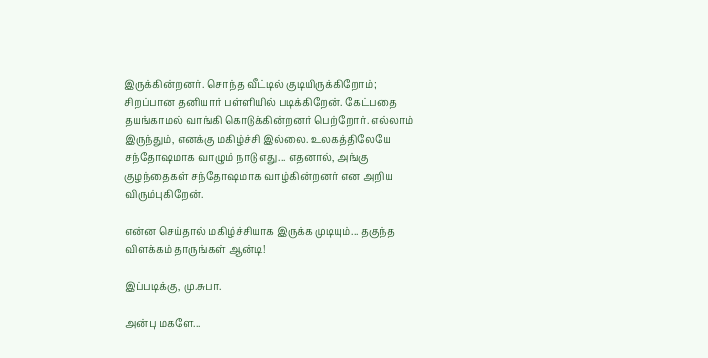இருக்கின்றனர். சொந்த வீட்டில் குடியிருக்கிறோம்; சிறப்பான தனியார் பள்ளியில் படிக்கிறேன். கேட்பதை தயங்காமல் வாங்கி கொடுக்கின்றனர் பெற்றோர். எல்லாம் இருந்தும், எனக்கு மகிழ்ச்சி இல்லை. உலகத்திலேயே சந்தோஷமாக வாழும் நாடு எது... எதனால், அங்கு குழந்தைகள் சந்தோஷமாக வாழ்கின்றனர் என அறிய விரும்புகிறேன்.

என்ன செய்தால் மகிழ்ச்சியாக இருக்க முடியும்... தகுந்த விளக்கம் தாருங்கள் ஆன்டி!

இப்படிக்கு, மு.சுபா.

அன்பு மகளே...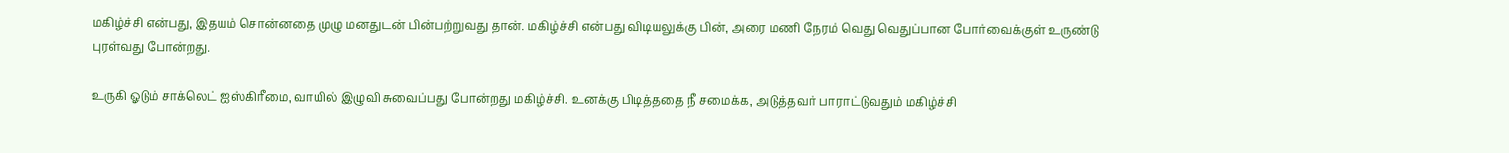மகிழ்ச்சி என்பது, இதயம் சொன்னதை முழு மனதுடன் பின்பற்றுவது தான். மகிழ்ச்சி என்பது விடியலுக்கு பின், அரை மணி நேரம் வெது வெதுப்பான போர்வைக்குள் உருண்டு புரள்வது போன்றது.

உருகி ஓடும் சாக்லெட் ஐஸ்கிரீமை, வாயில் இழுவி சுவைப்பது போன்றது மகிழ்ச்சி. உனக்கு பிடித்ததை நீ சமைக்க, அடுத்தவர் பாராட்டுவதும் மகிழ்ச்சி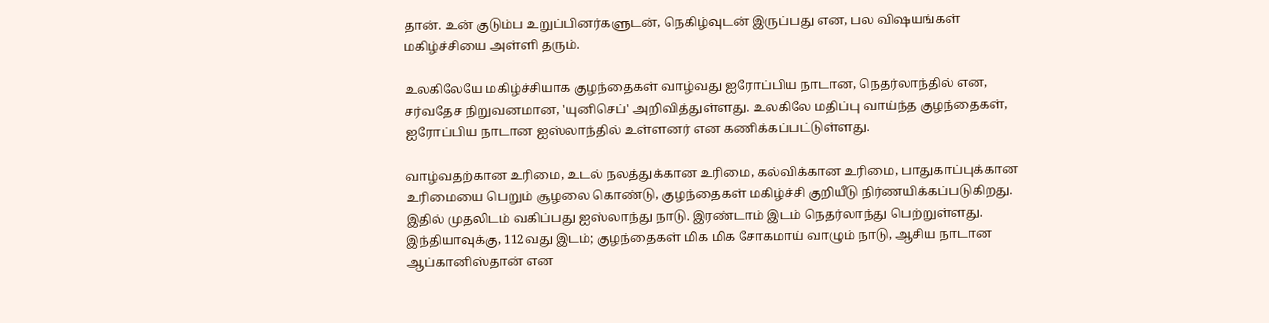தான். உன் குடும்ப உறுப்பினர்களுடன், நெகிழ்வுடன் இருப்பது என, பல விஷயங்கள் மகிழ்ச்சியை அள்ளி தரும்.

உலகிலேயே மகிழ்ச்சியாக குழந்தைகள் வாழ்வது ஐரோப்பிய நாடான, நெதர்லாந்தில் என, சர்வதேச நிறுவனமான, 'யுனிசெப்' அறிவித்துள்ளது. உலகிலே மதிப்பு வாய்ந்த குழந்தைகள், ஐரோப்பிய நாடான ஐஸ்லாந்தில் உள்ளனர் என கணிக்கப்பட்டுள்ளது.

வாழ்வதற்கான உரிமை, உடல் நலத்துக்கான உரிமை, கல்விக்கான உரிமை, பாதுகாப்புக்கான உரிமையை பெறும் சூழலை கொண்டு, குழந்தைகள் மகிழ்ச்சி குறியீடு நிர்ணயிக்கப்படுகிறது. இதில் முதலிடம் வகிப்பது ஐஸ்லாந்து நாடு. இரண்டாம் இடம் நெதர்லாந்து பெற்றுள்ளது. இந்தியாவுக்கு, 112வது இடம்; குழந்தைகள் மிக மிக சோகமாய் வாழும் நாடு, ஆசிய நாடான ஆப்கானிஸ்தான் என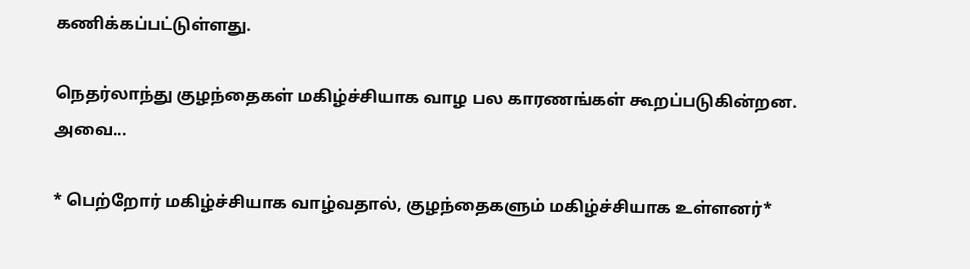கணிக்கப்பட்டுள்ளது.

நெதர்லாந்து குழந்தைகள் மகிழ்ச்சியாக வாழ பல காரணங்கள் கூறப்படுகின்றன. அவை...

* பெற்றோர் மகிழ்ச்சியாக வாழ்வதால், குழந்தைகளும் மகிழ்ச்சியாக உள்ளனர்*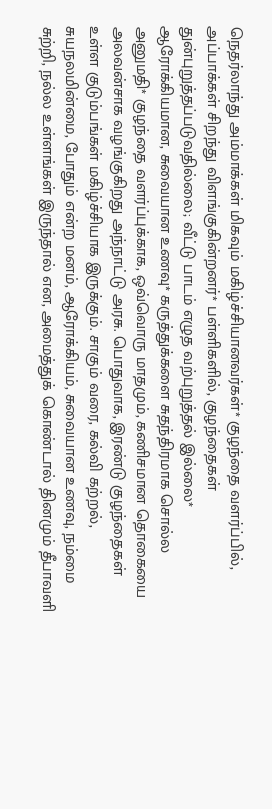நெதர்லாந்து அம்மாக்கள் மிகவும் மகிழ்ச்சியானவர்கள்* குழந்தை வளர்ப்பில், அப்பாக்கள் சிறந்து விளங்குகின்றனர்* பள்ளிகளில், குழந்தைகள் துன்புறுத்தப்படுவதில்லை; வீட்டு பாடம் எழுத வற்புறுத்தல் இல்லை* ஆரோக்கியமான, சுவையான உணவு* கருத்துக்களை சுதந்திரமாக சொல்ல அனுமதி* குழந்தை வளர்ப்புக்காக, ஒவ்வொரு மாதமும், கணிசமான தொகையை அலவன்சாக வழங்குகிறது அந்நாட்டு அரசு. பொதுவாக, இரண்டு குழந்தைகள் உள்ள குடும்பங்கள் மகிழ்ச்சியாக இருக்கும். சாகும் வரை, கல்வி கற்றல், சுயநலமின்மை, போதும் என்ற மனம், ஆரோக்கியம், சுவையான உணவு, நம்மை சுற்றி, நல்ல உள்ளங்கள் இருந்தால் என, அமைத்துக் கொண்டால் தினமும் தீபாவளி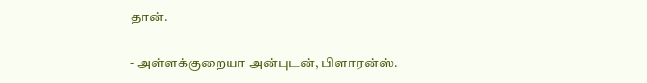தான்.

- அள்ளக்குறையா அன்புடன், பிளாரன்ஸ்.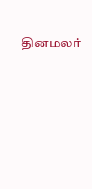தினமலர்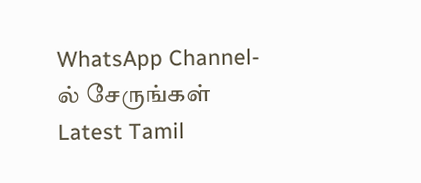WhatsApp Channel-ல் சேருங்கள்
Latest Tamil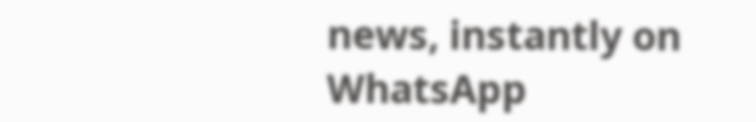news, instantly on WhatsApp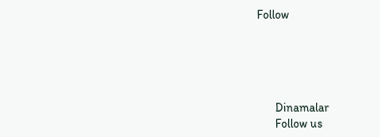Follow





      Dinamalar
      Follow us